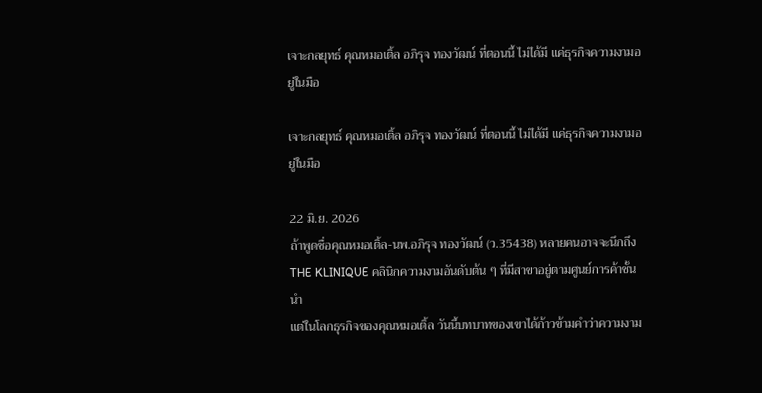เจาะกลยุทธ์ คุณหมอเติ้ล อภิรุจ ทองวัฒน์ ที่ตอนนี้ ไม่ได้มี แค่ธุรกิจความงามอยู่ในมือ

เจาะกลยุทธ์ คุณหมอเติ้ล อภิรุจ ทองวัฒน์ ที่ตอนนี้ ไม่ได้มี แค่ธุรกิจความงามอยู่ในมือ

22 มิ.ย. 2026
ถ้าพูดชื่อคุณหมอเติ้ล-นพ.อภิรุจ ทองวัฒน์ (ว.35438) หลายคนอาจจะนึกถึง THE KLINIQUE คลินิกความงามอันดับต้น ๆ ที่มีสาขาอยู่ตามศูนย์การค้าชั้นนำ
แต่ในโลกธุรกิจของคุณหมอเติ้ล วันนี้บทบาทของเขาได้ก้าวข้ามคำว่าความงาม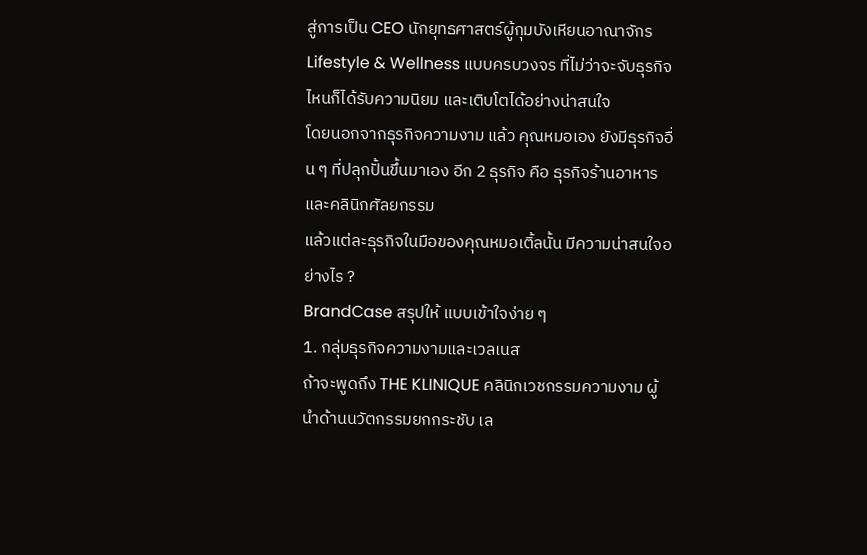สู่การเป็น CEO นักยุทธศาสตร์ผู้กุมบังเหียนอาณาจักร Lifestyle & Wellness แบบครบวงจร ที่ไม่ว่าจะจับธุรกิจไหนก็ได้รับความนิยม และเติบโตได้อย่างน่าสนใจ
โดยนอกจากธุรกิจความงาม แล้ว คุณหมอเอง ยังมีธุรกิจอื่น ๆ ที่ปลุกปั้นขึ้นมาเอง อีก 2 ธุรกิจ คือ ธุรกิจร้านอาหาร และคลินิกศัลยกรรม
แล้วแต่ละธุรกิจในมือของคุณหมอเติ้ลนั้น มีความน่าสนใจอย่างไร ?
BrandCase สรุปให้ แบบเข้าใจง่าย ๆ
1. กลุ่มธุรกิจความงามและเวลเนส
ถ้าจะพูดถึง THE KLINIQUE คลินิกเวชกรรมความงาม ผู้นำด้านนวัตกรรมยกกระชับ เล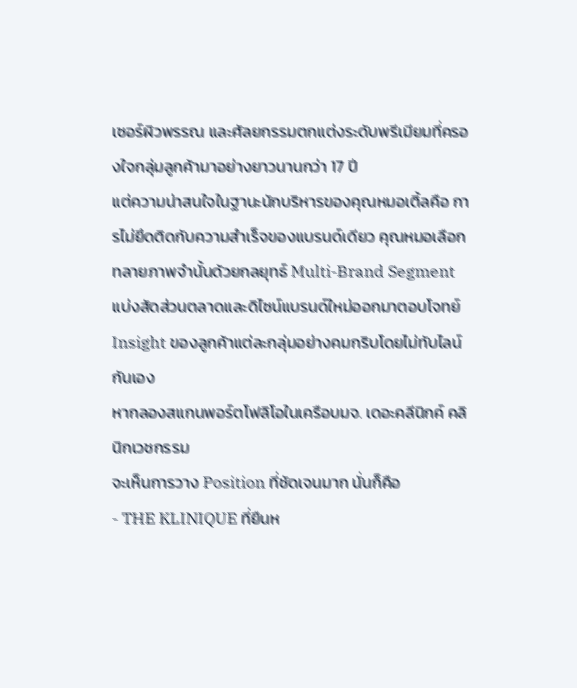เซอร์ผิวพรรณ และศัลยกรรมตกแต่งระดับพรีเมียมที่ครองใจกลุ่มลูกค้ามาอย่างยาวนานกว่า 17 ปี
แต่ความน่าสนใจในฐานะนักบริหารของคุณหมอเติ้ลคือ การไม่ยึดติดกับความสำเร็จของแบรนด์เดียว คุณหมอเลือกทลายภาพจำนั้นด้วยกลยุทธ์ Multi-Brand Segment แบ่งสัดส่วนตลาดและดิไซน์แบรนด์ใหม่ออกมาตอบโจทย์ Insight ของลูกค้าแต่ละกลุ่มอย่างคมกริบโดยไม่ทับไลน์กันเอง
หากลองสแกนพอร์ตโฟลิโอในเครือบมจ. เดอะคลีนิกค์ คลินิกเวชกรรม
จะเห็นการวาง Position ที่ชัดเจนมาก นั่นก็คือ
- THE KLINIQUE ที่ยืนห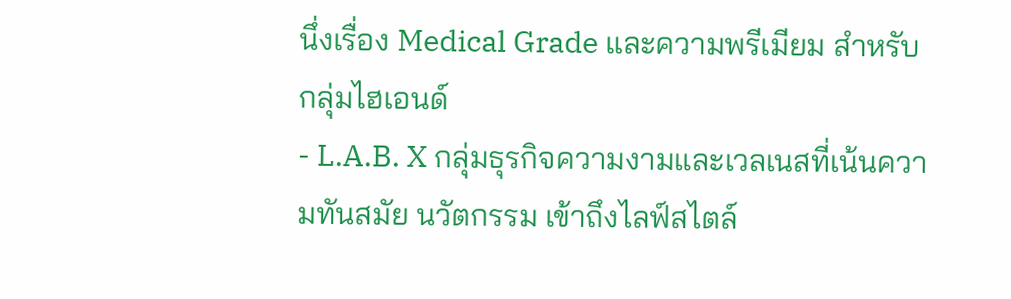นึ่งเรื่อง Medical Grade และความพรีเมียม สำหรับกลุ่มไฮเอนด์
- L.A.B. X กลุ่มธุรกิจความงามและเวลเนสที่เน้นความทันสมัย นวัตกรรม เข้าถึงไลฟ์สไตล์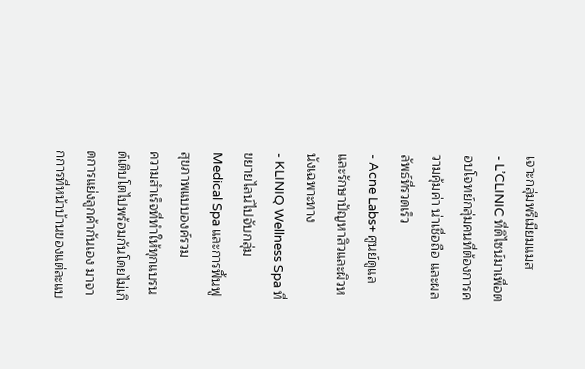เจาะกลุ่มพรีเมียมแมส
- L’CLINIC ที่ดิไซน์มาเพื่อตอบโจทย์กลุ่มคนที่ต้องการความคุ้มค่า น่าเชื่อถือ และผลลัพธ์ที่รวดเร็ว
- Acne Labs+ ศูนย์ดูแลและรักษาปัญหาสิวและผิวหนังเฉพาะทาง
- KLINIQ Wellness Spa ที่ขยายไลน์ไปจับกลุ่ม Medical Spa และการฟื้นฟูสุขภาพแบบองค์รวม
ความสำเร็จที่ทำให้ทุกแบรนด์เติบโตไปพร้อมกันโดยไม่เกิดการแย่งลูกค้ากันเอง มาจากการที่หน้าบ้านของแต่ละแบ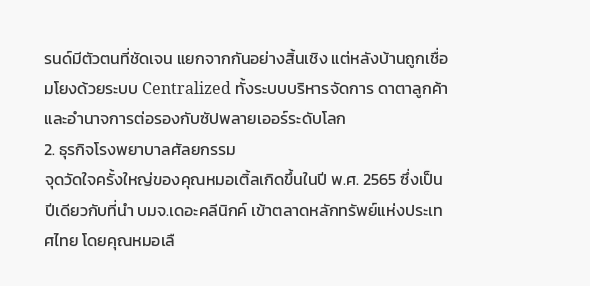รนด์มีตัวตนที่ชัดเจน แยกจากกันอย่างสิ้นเชิง แต่หลังบ้านถูกเชื่อมโยงด้วยระบบ Centralized ทั้งระบบบริหารจัดการ ดาตาลูกค้า และอำนาจการต่อรองกับซัปพลายเออร์ระดับโลก
2. ธุรกิจโรงพยาบาลศัลยกรรม
จุดวัดใจครั้งใหญ่ของคุณหมอเติ้ลเกิดขึ้นในปี พ.ศ. 2565 ซึ่งเป็นปีเดียวกับที่นำ บมจ.เดอะคลีนิกค์ เข้าตลาดหลักทรัพย์แห่งประเทศไทย โดยคุณหมอเลื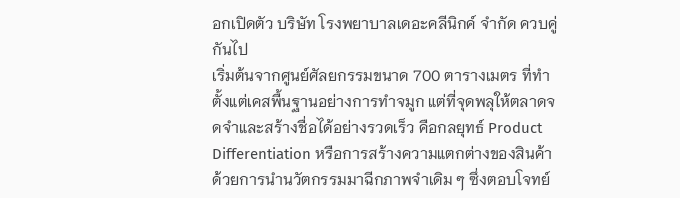อกเปิดตัว บริษัท โรงพยาบาลเดอะคลีนิกค์ จำกัด ควบคู่กันไป
เริ่มต้นจากศูนย์ศัลยกรรมขนาด 700 ตารางเมตร ที่ทำตั้งแต่เคสพื้นฐานอย่างการทำจมูก แต่ที่จุดพลุให้ตลาดจดจำและสร้างชื่อได้อย่างรวดเร็ว คือกลยุทธ์ Product Differentiation หรือการสร้างความแตกต่างของสินค้า ด้วยการนำนวัตกรรมมาฉีกภาพจำเดิม ๆ ซึ่งตอบโจทย์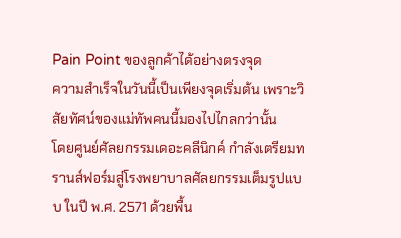Pain Point ของลูกค้าได้อย่างตรงจุด
ความสำเร็จในวันนี้เป็นเพียงจุดเริ่มต้น เพราะวิสัยทัศน์ของแม่ทัพคนนี้มองไปไกลกว่านั้น
โดยศูนย์ศัลยกรรมเดอะคลีนิกค์ กำลังเตรียมทรานส์ฟอร์มสู่โรงพยาบาลศัลยกรรมเต็มรูปแบบ ในปี พ.ศ. 2571 ด้วยพื้น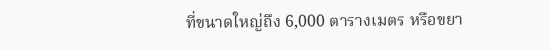ที่ขนาดใหญ่ถึง 6,000 ตารางเมตร หรือขยา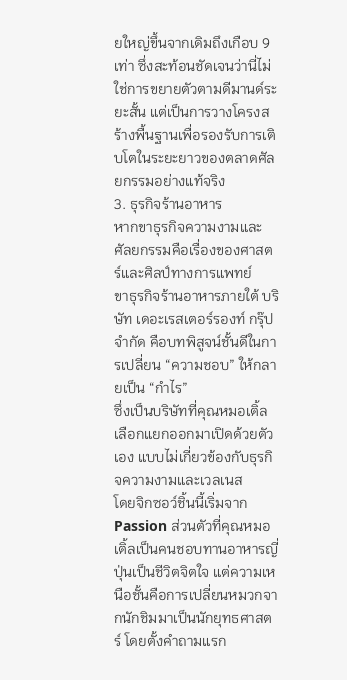ยใหญ่ขึ้นจากเดิมถึงเกือบ 9 เท่า ซึ่งสะท้อนชัดเจนว่านี่ไม่ใช่การขยายตัวตามดีมานด์ระยะสั้น แต่เป็นการวางโครงสร้างพื้นฐานเพื่อรองรับการเติบโตในระยะยาวของตลาดศัลยกรรมอย่างแท้จริง
3. ธุรกิจร้านอาหาร
หากขาธุรกิจความงามและศัลยกรรมคือเรื่องของศาสตร์และศิลป์ทางการแพทย์
ขาธุรกิจร้านอาหารภายใต้ บริษัท เดอะเรสเตอร์รองท์ กรุ๊ป จำกัด คือบทพิสูจน์ชั้นดีในการเปลี่ยน “ความชอบ” ให้กลายเป็น “กำไร”
ซึ่งเป็นบริษัทที่คุณหมอเติ้ลเลือกแยกออกมาเปิดด้วยตัวเอง แบบไม่เกี่ยวข้องกับธุรกิจความงามและเวลเนส
โดยจิกซอว์ชิ้นนี้เริ่มจาก Passion ส่วนตัวที่คุณหมอเติ้ลเป็นคนชอบทานอาหารญี่ปุ่นเป็นชีวิตจิตใจ แต่ความเหนือชั้นคือการเปลี่ยนหมวกจากนักชิมมาเป็นนักยุทธศาสตร์ โดยตั้งคำถามแรก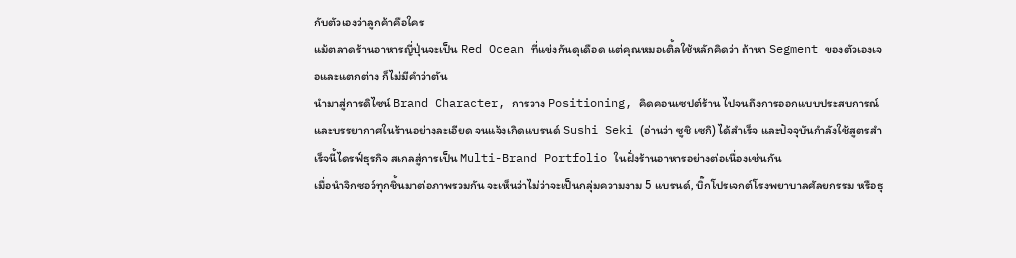กับตัวเองว่าลูกค้าคือใคร
แม้ตลาดร้านอาหารญี่ปุ่นจะเป็น Red Ocean ที่แข่งกันดุเดือด แต่คุณหมอเติ้ลใช้หลักคิดว่า ถ้าหา Segment ของตัวเองเจอและแตกต่าง ก็ไม่มีคำว่าตัน
นำมาสู่การดิไซน์ Brand Character, การวาง Positioning, คิดคอนเซปต์ร้าน ไปจนถึงการออกแบบประสบการณ์และบรรยากาศในร้านอย่างละเอียด จนแจ้งเกิดแบรนด์ Sushi Seki (อ่านว่า ซูชิ เซกิ) ได้สำเร็จ และปัจจุบันกำลังใช้สูตรสำเร็จนี้ไดรฟ์ธุรกิจ สเกลสู่การเป็น Multi-Brand Portfolio ในฝั่งร้านอาหารอย่างต่อเนื่องเช่นกัน
เมื่อนำจิกซอว์ทุกชิ้นมาต่อภาพรวมกัน จะเห็นว่าไม่ว่าจะเป็นกลุ่มความงาม 5 แบรนด์, บิ๊กโปรเจกต์โรงพยาบาลศัลยกรรม หรือธุ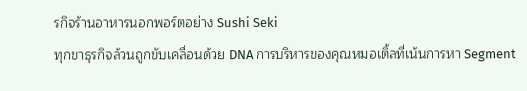รกิจร้านอาหารนอกพอร์ตอย่าง Sushi Seki
ทุกขาธุรกิจล้วนถูกขับเคลื่อนด้วย DNA การบริหารของคุณหมอเติ้ลที่เน้นการหา Segment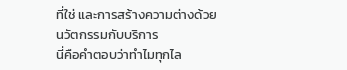ที่ใช่ และการสร้างความต่างด้วยนวัตกรรมกับบริการ
นี่คือคำตอบว่าทำไมทุกไล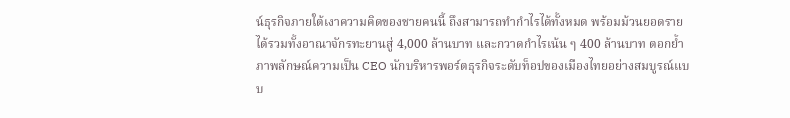น์ธุรกิจภายใต้เงาความคิดของชายคนนี้ ถึงสามารถทำกำไรได้ทั้งหมด พร้อมม้วนยอดรายได้รวมทั้งอาณาจักรทะยานสู่ 4,000 ล้านบาท และกวาดกำไรเน้น ๆ 400 ล้านบาท ตอกย้ำภาพลักษณ์ความเป็น CEO นักบริหารพอร์ตธุรกิจระดับท็อปของเมืองไทยอย่างสมบูรณ์แบบ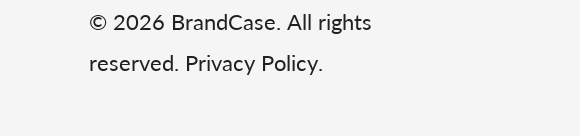© 2026 BrandCase. All rights reserved. Privacy Policy.